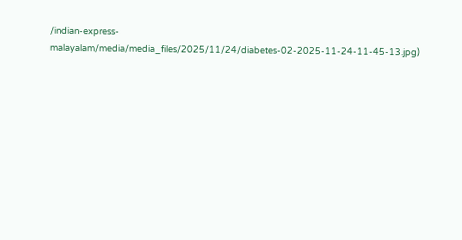/indian-express-malayalam/media/media_files/2025/11/24/diabetes-02-2025-11-24-11-45-13.jpg)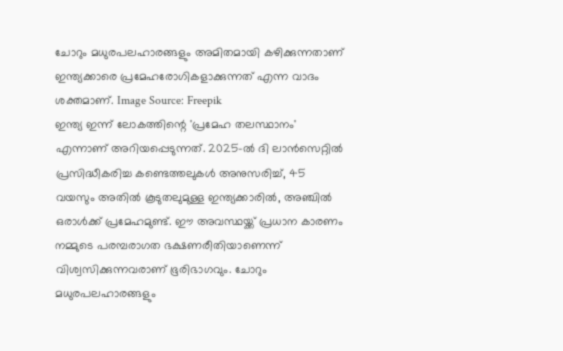ചോറും മധുരപലഹാരങ്ങളും അമിതമായി കഴിക്കുന്നതാണ് ഇന്ത്യക്കാരെ പ്രമേഹരോഗികളാക്കുന്നത് എന്ന വാദം ശക്തമാണ്. Image Source: Freepik
ഇന്ത്യ ഇന്ന് ലോകത്തിന്റെ 'പ്രമേഹ തലസ്ഥാനം' എന്നാണ് അറിയപ്പെടുന്നത്. 2025-ൽ ദി ലാൻസെറ്റിൽ പ്രസിദ്ധീകരിച്ച കണ്ടെത്തലുകൾ അനുസരിച്ച്, 45 വയസും അതിൽ കൂടുതലുമുള്ള ഇന്ത്യക്കാരിൽ, അഞ്ചിൽ ഒരാൾക്ക് പ്രമേഹമുണ്ട്. ഈ അവസ്ഥയ്ക്ക് പ്രധാന കാരണം നമ്മുടെ പരമ്പരാഗത ഭക്ഷണരീതിയാണെന്ന് വിശ്വസിക്കുന്നവരാണ് ഭൂരിഭാഗവും. ചോറും മധുരപലഹാരങ്ങളും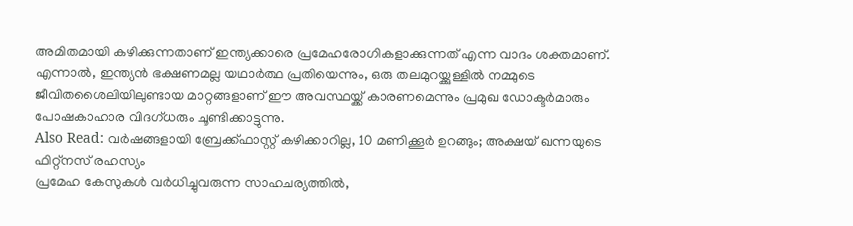അമിതമായി കഴിക്കുന്നതാണ് ഇന്ത്യക്കാരെ പ്രമേഹരോഗികളാക്കുന്നത് എന്ന വാദം ശക്തമാണ്. എന്നാൽ, ഇന്ത്യൻ ഭക്ഷണമല്ല യഥാർത്ഥ പ്രതിയെന്നും, ഒരു തലമുറയ്ക്കുള്ളിൽ നമ്മുടെ ജീവിതശൈലിയിലുണ്ടായ മാറ്റങ്ങളാണ് ഈ അവസ്ഥയ്ക്ക് കാരണമെന്നും പ്രമുഖ ഡോക്ടർമാരും പോഷകാഹാര വിദഗ്ധരും ചൂണ്ടിക്കാട്ടുന്നു.
Also Read: വർഷങ്ങളായി ബ്രേക്ക്ഫാസ്റ്റ് കഴിക്കാറില്ല, 10 മണിക്കൂർ ഉറങ്ങും; അക്ഷയ് ഖന്നയുടെ ഫിറ്റ്നസ് രഹസ്യം
പ്രമേഹ കേസുകൾ വർധിച്ചുവരുന്ന സാഹചര്യത്തിൽ,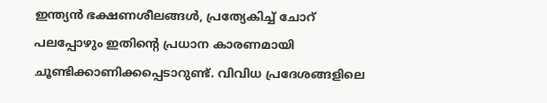ഇന്ത്യൻ ഭക്ഷണശീലങ്ങൾ, പ്രത്യേകിച്ച് ചോറ് പലപ്പോഴും ഇതിന്റെ പ്രധാന കാരണമായി ചൂണ്ടിക്കാണിക്കപ്പെടാറുണ്ട്. വിവിധ പ്രദേശങ്ങളിലെ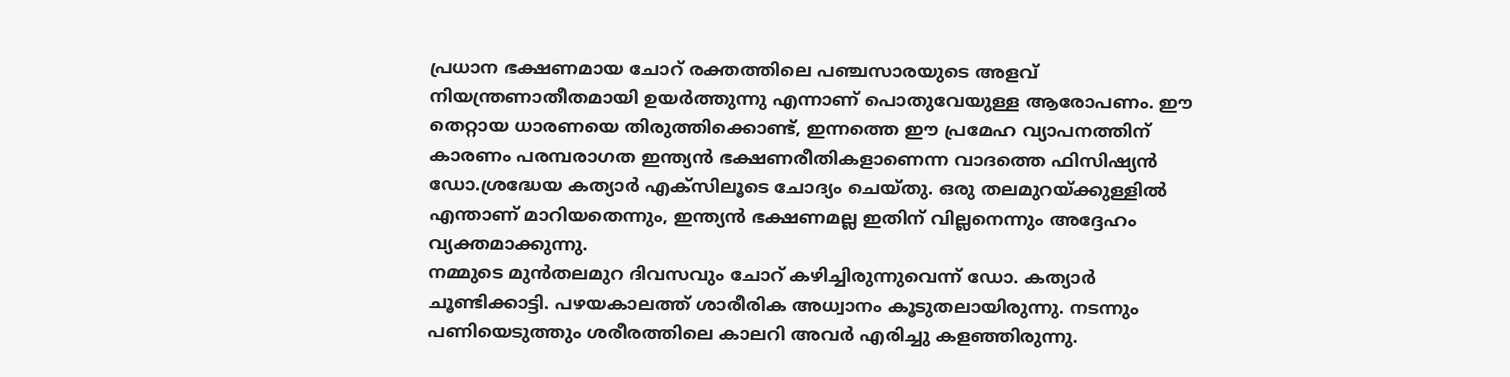പ്രധാന ഭക്ഷണമായ ചോറ് രക്തത്തിലെ പഞ്ചസാരയുടെ അളവ് നിയന്ത്രണാതീതമായി ഉയർത്തുന്നു എന്നാണ് പൊതുവേയുള്ള ആരോപണം. ഈ തെറ്റായ ധാരണയെ തിരുത്തിക്കൊണ്ട്, ഇന്നത്തെ ഈ പ്രമേഹ വ്യാപനത്തിന് കാരണം പരമ്പരാഗത ഇന്ത്യൻ ഭക്ഷണരീതികളാണെന്ന വാദത്തെ ഫിസിഷ്യൻ ഡോ.ശ്രദ്ധേയ കത്യാർ എക്സിലൂടെ ചോദ്യം ചെയ്തു. ഒരു തലമുറയ്ക്കുള്ളിൽ എന്താണ് മാറിയതെന്നും, ഇന്ത്യൻ ഭക്ഷണമല്ല ഇതിന് വില്ലനെന്നും അദ്ദേഹം വ്യക്തമാക്കുന്നു.
നമ്മുടെ മുൻതലമുറ ദിവസവും ചോറ് കഴിച്ചിരുന്നുവെന്ന് ഡോ. കത്യാർ ചൂണ്ടിക്കാട്ടി. പഴയകാലത്ത് ശാരീരിക അധ്വാനം കൂടുതലായിരുന്നു. നടന്നും പണിയെടുത്തും ശരീരത്തിലെ കാലറി അവർ എരിച്ചു കളഞ്ഞിരുന്നു.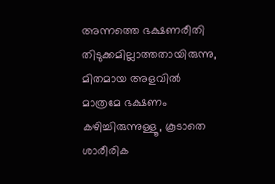അന്നത്തെ ഭക്ഷണരീതി തിടുക്കമില്ലാത്തതായിരുന്നു, മിതമായ അളവിൽ മാത്രമേ ഭക്ഷണം കഴിച്ചിരുന്നുള്ളൂ, കൂടാതെ ശാരീരിക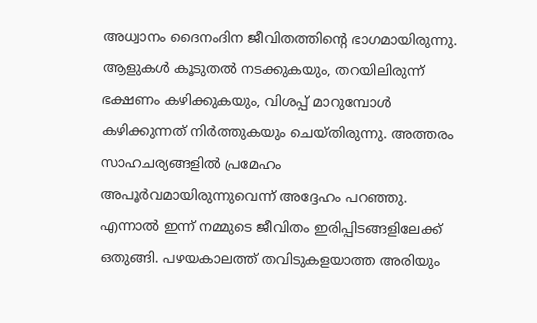അധ്വാനം ദൈനംദിന ജീവിതത്തിന്റെ ഭാഗമായിരുന്നു. ആളുകൾ കൂടുതൽ നടക്കുകയും, തറയിലിരുന്ന് ഭക്ഷണം കഴിക്കുകയും, വിശപ്പ് മാറുമ്പോൾ കഴിക്കുന്നത് നിർത്തുകയും ചെയ്തിരുന്നു. അത്തരം സാഹചര്യങ്ങളിൽ പ്രമേഹം അപൂർവമായിരുന്നുവെന്ന് അദ്ദേഹം പറഞ്ഞു.
എന്നാൽ ഇന്ന് നമ്മുടെ ജീവിതം ഇരിപ്പിടങ്ങളിലേക്ക് ഒതുങ്ങി. പഴയകാലത്ത് തവിടുകളയാത്ത അരിയും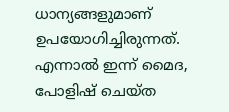ധാന്യങ്ങളുമാണ് ഉപയോഗിച്ചിരുന്നത്. എന്നാൽ ഇന്ന് മൈദ, പോളിഷ് ചെയ്ത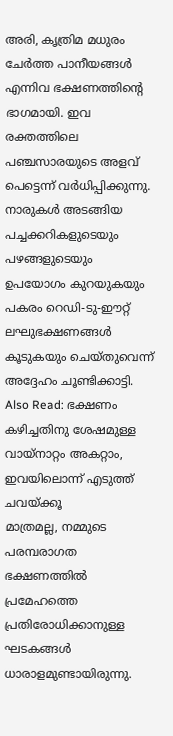അരി, കൃത്രിമ മധുരം ചേർത്ത പാനീയങ്ങൾ എന്നിവ ഭക്ഷണത്തിന്റെ ഭാഗമായി. ഇവ രക്തത്തിലെ പഞ്ചസാരയുടെ അളവ് പെട്ടെന്ന് വർധിപ്പിക്കുന്നു. നാരുകൾ അടങ്ങിയ പച്ചക്കറികളുടെയും പഴങ്ങളുടെയും ഉപയോഗം കുറയുകയും പകരം റെഡി-ടു-ഈറ്റ് ലഘുഭക്ഷണങ്ങൾ കൂടുകയും ചെയ്തുവെന്ന് അദ്ദേഹം ചൂണ്ടിക്കാട്ടി.
Also Read: ഭക്ഷണം കഴിച്ചതിനു ശേഷമുള്ള വായ്നാറ്റം അകറ്റാം, ഇവയിലൊന്ന് എടുത്ത് ചവയ്ക്കൂ
മാത്രമല്ല, നമ്മുടെ പരമ്പരാഗത ഭക്ഷണത്തിൽ പ്രമേഹത്തെ പ്രതിരോധിക്കാനുള്ള ഘടകങ്ങൾ ധാരാളമുണ്ടായിരുന്നു.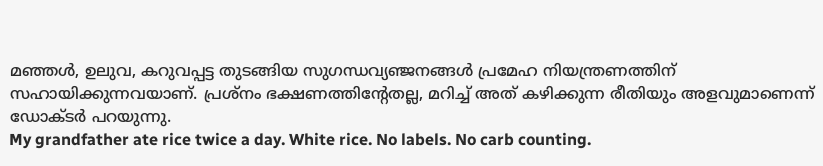മഞ്ഞൾ, ഉലുവ, കറുവപ്പട്ട തുടങ്ങിയ സുഗന്ധവ്യഞ്ജനങ്ങൾ പ്രമേഹ നിയന്ത്രണത്തിന് സഹായിക്കുന്നവയാണ്. പ്രശ്നം ഭക്ഷണത്തിന്റേതല്ല, മറിച്ച് അത് കഴിക്കുന്ന രീതിയും അളവുമാണെന്ന് ഡോക്ടർ പറയുന്നു.
My grandfather ate rice twice a day. White rice. No labels. No carb counting.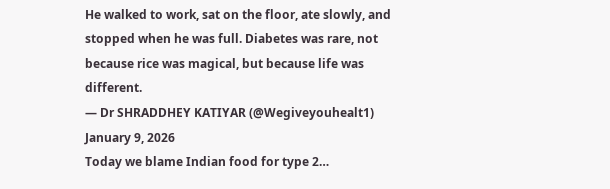He walked to work, sat on the floor, ate slowly, and stopped when he was full. Diabetes was rare, not because rice was magical, but because life was different.
— Dr SHRADDHEY KATIYAR (@Wegiveyouhealt1) January 9, 2026
Today we blame Indian food for type 2…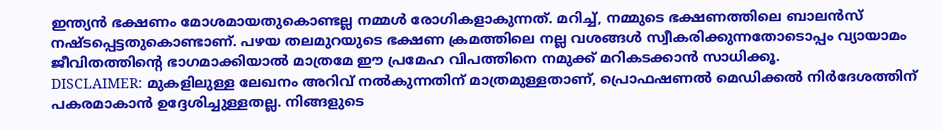ഇന്ത്യൻ ഭക്ഷണം മോശമായതുകൊണ്ടല്ല നമ്മൾ രോഗികളാകുന്നത്. മറിച്ച്, നമ്മുടെ ഭക്ഷണത്തിലെ ബാലൻസ് നഷ്ടപ്പെട്ടതുകൊണ്ടാണ്. പഴയ തലമുറയുടെ ഭക്ഷണ ക്രമത്തിലെ നല്ല വശങ്ങൾ സ്വീകരിക്കുന്നതോടൊപ്പം വ്യായാമം ജീവിതത്തിന്റെ ഭാഗമാക്കിയാൽ മാത്രമേ ഈ പ്രമേഹ വിപത്തിനെ നമുക്ക് മറികടക്കാൻ സാധിക്കൂ.
DISCLAIMER: മുകളിലുള്ള ലേഖനം അറിവ് നൽകുന്നതിന് മാത്രമുള്ളതാണ്, പ്രൊഫഷണൽ മെഡിക്കൽ നിർദേശത്തിന് പകരമാകാൻ ഉദ്ദേശിച്ചുള്ളതല്ല. നിങ്ങളുടെ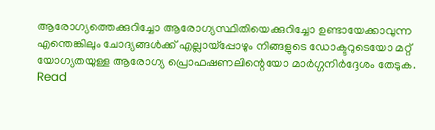ആരോഗ്യത്തെക്കുറിച്ചോ ആരോഗ്യസ്ഥിതിയെക്കുറിച്ചോ ഉണ്ടായേക്കാവുന്ന എന്തെങ്കിലും ചോദ്യങ്ങൾക്ക് എല്ലായ്പ്പോഴും നിങ്ങളുടെ ഡോക്ടറുടെയോ മറ്റ് യോഗ്യതയുള്ള ആരോഗ്യ പ്രൊഫഷണലിന്റെയോ മാർഗ്ഗനിർദ്ദേശം തേടുക.
Read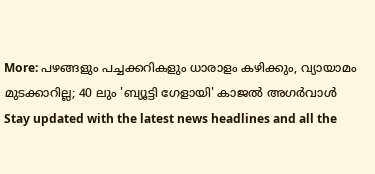More: പഴങ്ങളും പച്ചക്കറികളും ധാരാളം കഴിക്കും, വ്യായാമം മുടക്കാറില്ല; 40 ലും 'ബ്യൂട്ടി ഗേളായി' കാജൽ അഗർവാൾ
Stay updated with the latest news headlines and all the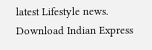latest Lifestyle news. Download Indian Express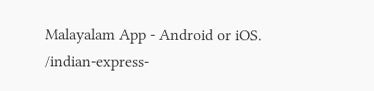Malayalam App - Android or iOS.
/indian-express-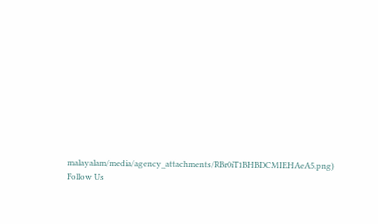malayalam/media/agency_attachments/RBr0iT1BHBDCMIEHAeA5.png)
Follow Us